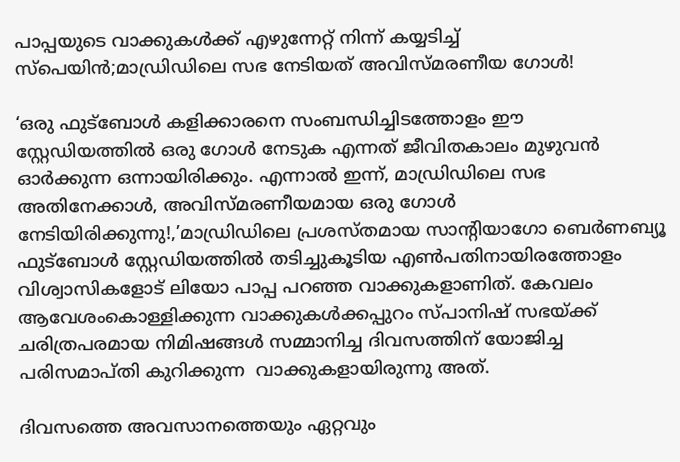പാപ്പയുടെ വാക്കുകള്‍ക്ക് എഴുന്നേറ്റ് നിന്ന് കയ്യടിച്ച് സ്‌പെയിന്‍;മാഡ്രിഡിലെ സഭ നേടിയത് അവിസ്മരണീയ ഗോള്‍!

‘ഒരു ഫുട്‌ബോള്‍ കളിക്കാരനെ സംബന്ധിച്ചിടത്തോളം ഈ  സ്റ്റേഡിയത്തില്‍ ഒരു ഗോള്‍ നേടുക എന്നത് ജീവിതകാലം മുഴുവന്‍ ഓര്‍ക്കുന്ന ഒന്നായിരിക്കും. എന്നാല്‍ ഇന്ന്, മാഡ്രിഡിലെ സഭ അതിനേക്കാള്‍, അവിസ്മരണീയമായ ഒരു ഗോള്‍ നേടിയിരിക്കുന്നു!,’മാഡ്രിഡിലെ പ്രശസ്തമായ സാന്റിയാഗോ ബെര്‍ണബ്യൂ ഫുട്‌ബോള്‍ സ്റ്റേഡിയത്തില്‍ തടിച്ചുകൂടിയ എണ്‍പതിനായിരത്തോളം വിശ്വാസികളോട് ലിയോ പാപ്പ പറഞ്ഞ വാക്കുകളാണിത്. കേവലം ആവേശംകൊള്ളിക്കുന്ന വാക്കുകള്‍ക്കപ്പുറം സ്പാനിഷ് സഭയ്ക്ക് ചരിത്രപരമായ നിമിഷങ്ങള്‍ സമ്മാനിച്ച ദിവസത്തിന് യോജിച്ച പരിസമാപ്തി കുറിക്കുന്ന  വാക്കുകളായിരുന്നു അത്.

ദിവസത്തെ അവസാനത്തെയും ഏറ്റവും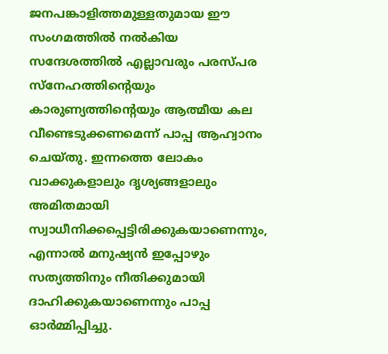ജനപങ്കാളിത്തമുള്ളതുമായ ഈ സംഗമത്തില്‍ നല്‍കിയ സന്ദേശത്തില്‍ എല്ലാവരും പരസ്പര സ്‌നേഹത്തിന്റെയും കാരുണ്യത്തിന്റെയും ആത്മീയ കല വീണ്ടെടുക്കണമെന്ന് പാപ്പ ആഹ്വാനം ചെയ്തു. ഇന്നത്തെ ലോകം വാക്കുകളാലും ദൃശ്യങ്ങളാലും അമിതമായി സ്വാധീനിക്കപ്പെട്ടിരിക്കുകയാണെന്നും, എന്നാല്‍ മനുഷ്യന്‍ ഇപ്പോഴും സത്യത്തിനും നീതിക്കുമായി ദാഹിക്കുകയാണെന്നും പാപ്പ ഓര്‍മ്മിപ്പിച്ചു.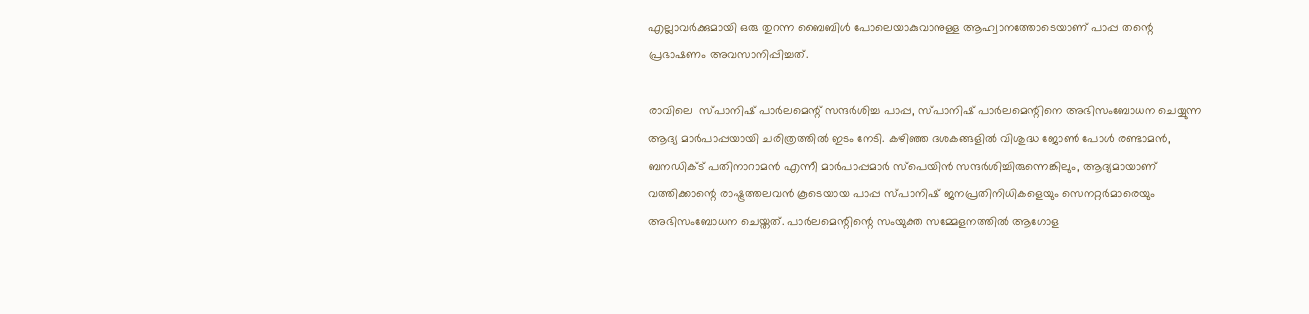എല്ലാവര്‍ക്കുമായി ഒരു തുറന്ന ബൈബിള്‍ പോലെയാകുവാനുള്ള ആഹ്വാനത്തോടെയാണ് പാപ്പ തന്റെ പ്രഭാഷണം അവസാനിപ്പിച്ചത്.

രാവിലെ  സ്പാനിഷ് പാര്‍ലമെന്റ് സന്ദര്‍ശിച്ച പാപ്പ, സ്പാനിഷ് പാര്‍ലമെന്റിനെ അഭിസംബോധന ചെയ്യുന്ന ആദ്യ മാര്‍പാപ്പയായി ചരിത്രത്തില്‍ ഇടം നേടി. കഴിഞ്ഞ ദശകങ്ങളില്‍ വിശുദ്ധ ജോണ്‍ പോള്‍ രണ്ടാമന്‍, ബനഡിക്ട് പതിനാറാമന്‍ എന്നീ മാര്‍പാപ്പമാര്‍ സ്പെയിന്‍ സന്ദര്‍ശിച്ചിരുന്നെങ്കിലും, ആദ്യമായാണ് വത്തിക്കാന്റെ രാഷ്ട്രത്തലവന്‍ കൂടെയായ പാപ്പ സ്പാനിഷ് ജനപ്രതിനിധികളെയും സെനറ്റര്‍മാരെയും അഭിസംബോധന ചെയ്തത്. പാര്‍ലമെന്റിന്റെ സംയുക്ത സമ്മേളനത്തില്‍ ആഗോള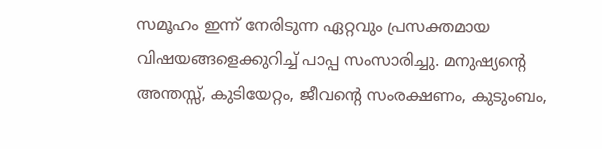സമൂഹം ഇന്ന് നേരിടുന്ന ഏറ്റവും പ്രസക്തമായ വിഷയങ്ങളെക്കുറിച്ച് പാപ്പ സംസാരിച്ചു. മനുഷ്യന്റെ അന്തസ്സ്, കുടിയേറ്റം, ജീവന്റെ സംരക്ഷണം, കുടുംബം,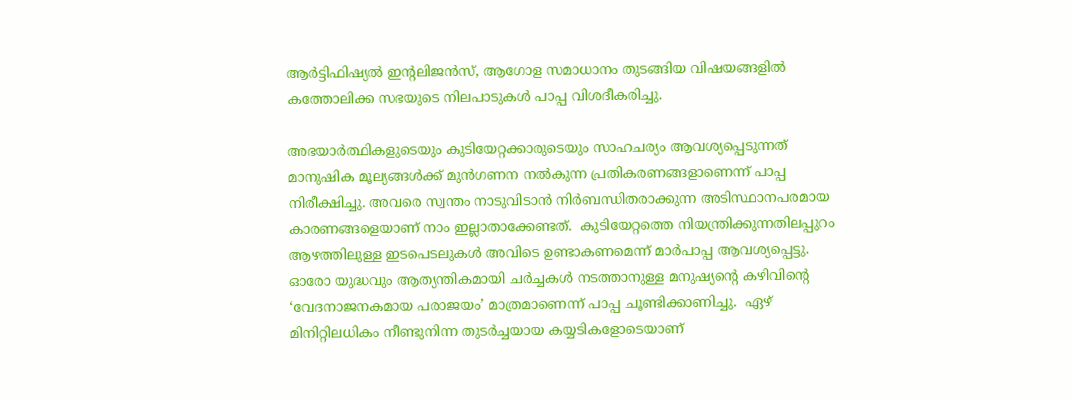ആര്‍ട്ടിഫിഷ്യല്‍ ഇന്റലിജന്‍സ്, ആഗോള സമാധാനം തുടങ്ങിയ വിഷയങ്ങളില്‍ കത്തോലിക്ക സഭയുടെ നിലപാടുകള്‍ പാപ്പ വിശദീകരിച്ചു.

അഭയാര്‍ത്ഥികളുടെയും കുടിയേറ്റക്കാരുടെയും സാഹചര്യം ആവശ്യപ്പെടുന്നത് മാനുഷിക മൂല്യങ്ങള്‍ക്ക് മുന്‍ഗണന നല്‍കുന്ന പ്രതികരണങ്ങളാണെന്ന് പാപ്പ നിരീക്ഷിച്ചു. അവരെ സ്വന്തം നാടുവിടാന്‍ നിര്‍ബന്ധിതരാക്കുന്ന അടിസ്ഥാനപരമായ കാരണങ്ങളെയാണ് നാം ഇല്ലാതാക്കേണ്ടത്.  കുടിയേറ്റത്തെ നിയന്ത്രിക്കുന്നതിലപ്പുറം ആഴത്തിലുള്ള ഇടപെടലുകള്‍ അവിടെ ഉണ്ടാകണമെന്ന് മാര്‍പാപ്പ ആവശ്യപ്പെട്ടു. ഓരോ യുദ്ധവും ആത്യന്തികമായി ചര്‍ച്ചകള്‍ നടത്താനുള്ള മനുഷ്യന്റെ കഴിവിന്റെ ‘വേദനാജനകമായ പരാജയം’ മാത്രമാണെന്ന് പാപ്പ ചൂണ്ടിക്കാണിച്ചു.  ഏഴ് മിനിറ്റിലധികം നീണ്ടുനിന്ന തുടര്‍ച്ചയായ കയ്യടികളോടെയാണ്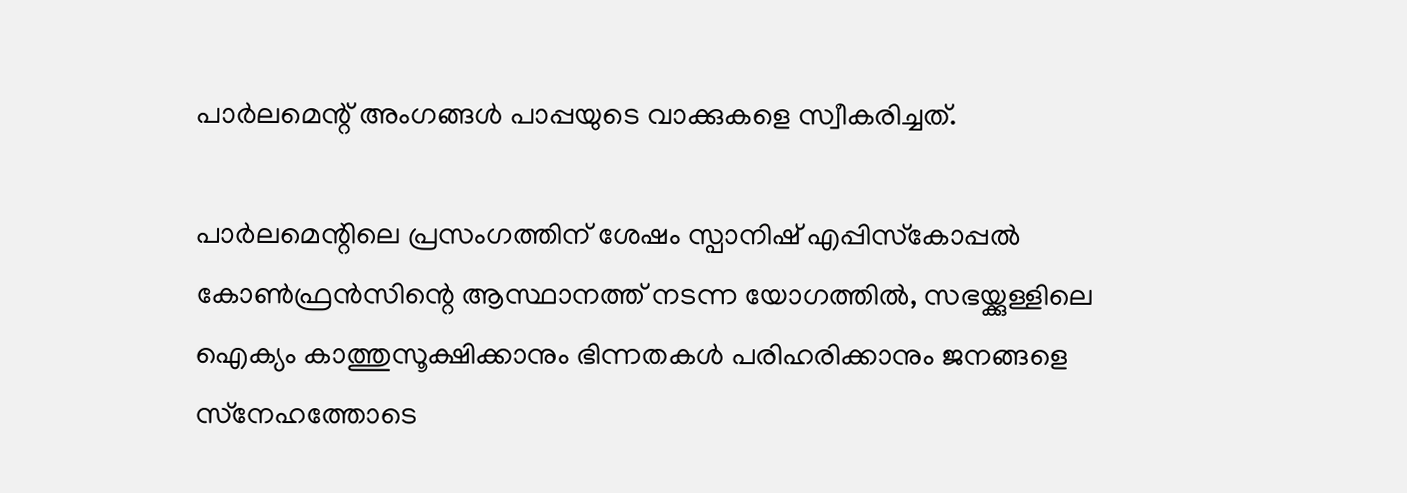പാര്‍ലമെന്റ് അംഗങ്ങള്‍ പാപ്പയുടെ വാക്കുകളെ സ്വീകരിച്ചത്.

പാര്‍ലമെന്റിലെ പ്രസംഗത്തിന് ശേഷം സ്പാനിഷ് എപ്പിസ്‌കോപ്പല്‍ കോണ്‍ഫ്രന്‍സിന്റെ ആസ്ഥാനത്ത് നടന്ന യോഗത്തില്‍, സഭയ്ക്കുള്ളിലെ ഐക്യം കാത്തുസൂക്ഷിക്കാനും ഭിന്നതകള്‍ പരിഹരിക്കാനും ജനങ്ങളെ സ്‌നേഹത്തോടെ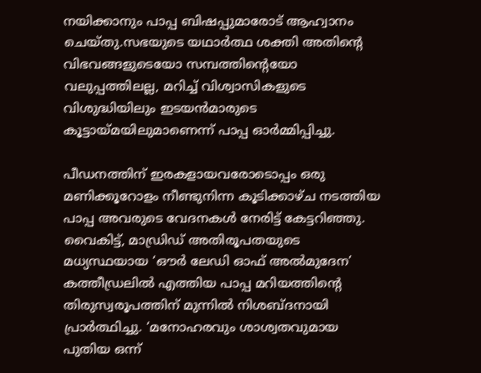നയിക്കാനും പാപ്പ ബിഷപ്പുമാരോട് ആഹ്വാനം ചെയ്തു.സഭയുടെ യഥാര്‍ത്ഥ ശക്തി അതിന്റെ വിഭവങ്ങളുടെയോ സമ്പത്തിന്റെയോ വലുപ്പത്തിലല്ല, മറിച്ച് വിശ്വാസികളുടെ വിശുദ്ധിയിലും ഇടയന്‍മാരുടെ കൂട്ടായ്മയിലുമാണെന്ന് പാപ്പ ഓര്‍മ്മിപ്പിച്ചു.

പീഡനത്തിന് ഇരകളായവരോടൊപ്പം ഒരു മണിക്കൂറോളം നീണ്ടുനിന്ന കൂടിക്കാഴ്ച നടത്തിയ പാപ്പ അവരുടെ വേദനകള്‍ നേരിട്ട് കേട്ടറിഞ്ഞു. വൈകിട്ട്, മാഡ്രിഡ് അതിരൂപതയുടെ മധ്യസ്ഥയായ ‘ഔര്‍ ലേഡി ഓഫ് അല്‍മുദേന’ കത്തീഡ്രലില്‍ എത്തിയ പാപ്പ മറിയത്തിന്റെ തിരുസ്വരൂപത്തിന് മുന്നില്‍ നിശബ്ദനായി പ്രാര്‍ത്ഥിച്ചു. ‘മനോഹരവും ശാശ്വതവുമായ പുതിയ ഒന്ന്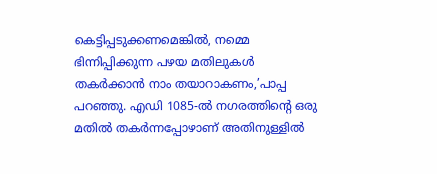കെട്ടിപ്പടുക്കണമെങ്കില്‍, നമ്മെ ഭിന്നിപ്പിക്കുന്ന പഴയ മതിലുകള്‍ തകര്‍ക്കാന്‍ നാം തയാറാകണം,’പാപ്പ പറഞ്ഞു. എഡി 1085-ല്‍ നഗരത്തിന്റെ ഒരു മതില്‍ തകര്‍ന്നപ്പോഴാണ് അതിനുള്ളില്‍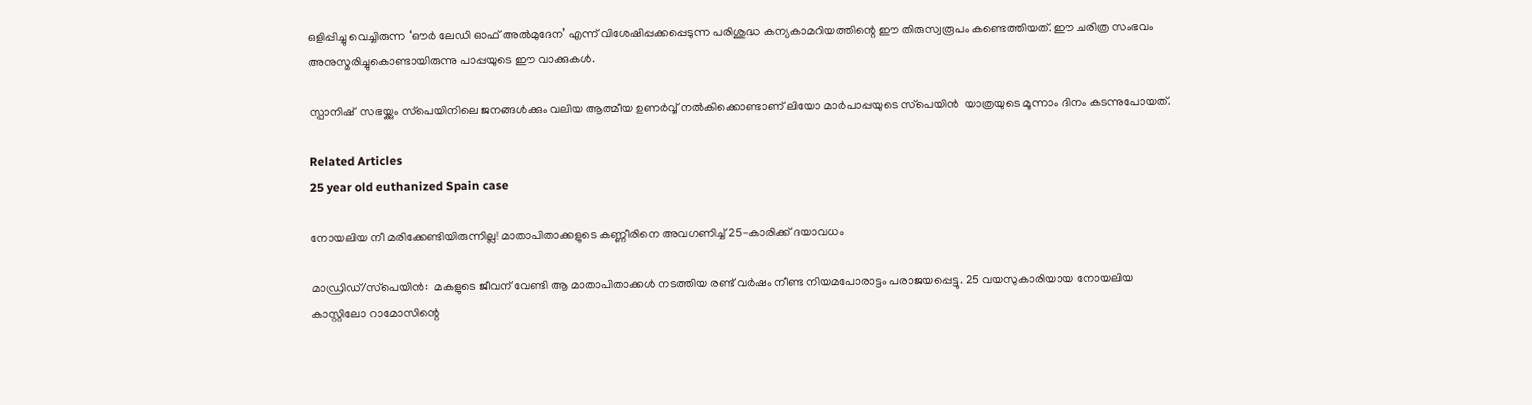ഒളിപ്പിച്ചു വെച്ചിരുന്ന ‘ഔര്‍ ലേഡി ഓഫ് അല്‍മുദേന’ എന്ന് വിശേഷിപ്പക്കപ്പെടുന്ന പരിശുദ്ധ കന്യകാമറിയത്തിന്റെ ഈ തിരുസ്വരൂപം കണ്ടെത്തിയത്. ഈ ചരിത്ര സംഭവം അനുസ്മരിച്ചുകൊണ്ടായിരുന്നു പാപ്പയുടെ ഈ വാക്കുകള്‍.

സ്പാനിഷ്  സഭയ്ക്കും സ്‌പെയിനിലെ ജനങ്ങള്‍ക്കും വലിയ ആത്മീയ ഉണര്‍വ്വ് നല്‍കിക്കൊണ്ടാണ് ലിയോ മാര്‍പാപ്പയുടെ സ്‌പെയിന്‍  യാത്രയുടെ മൂന്നാം ദിനം കടന്നുപോയത്.

Related Articles
25 year old euthanized Spain case

നോയലിയ നീ മരിക്കേണ്ടിയിരുന്നില്ല! മാതാപിതാക്കളുടെ കണ്ണീരിനെ അവഗണിച്ച് 25-കാരിക്ക് ദയാവധം

മാഡ്രിഡ്/സ്‌പെയിന്‍:  മകളുടെ ജീവന് വേണ്ടി ആ മാതാപിതാക്കള്‍ നടത്തിയ രണ്ട് വര്‍ഷം നീണ്ട നിയമപോരാട്ടം പരാജയപ്പെട്ടു. 25 വയസുകാരിയായ നോയലിയ കാസ്റ്റിലോ റാമോസിന്റെ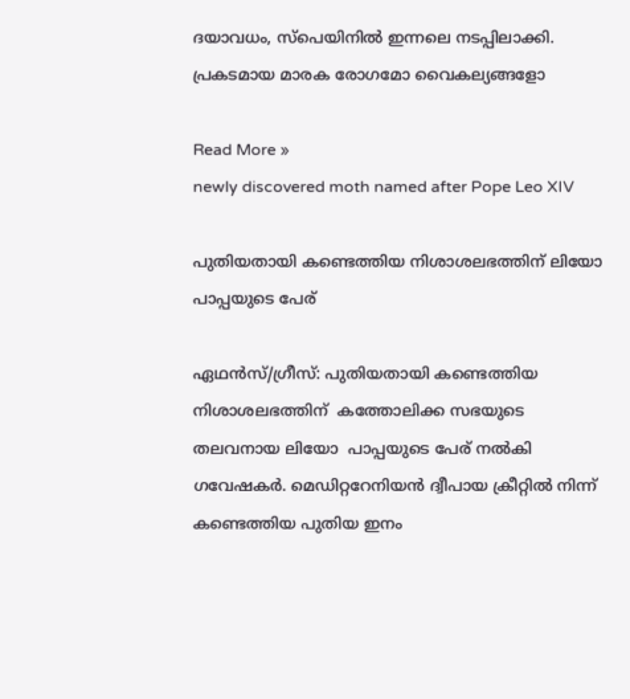ദയാവധം, സ്‌പെയിനില്‍ ഇന്നലെ നടപ്പിലാക്കി. പ്രകടമായ മാരക രോഗമോ വൈകല്യങ്ങളോ

Read More »
newly discovered moth named after Pope Leo XIV

പുതിയതായി കണ്ടെത്തിയ നിശാശലഭത്തിന് ലിയോ പാപ്പയുടെ പേര്

ഏഥന്‍സ്/ഗ്രീസ്: പുതിയതായി കണ്ടെത്തിയ നിശാശലഭത്തിന്  കത്തോലിക്ക സഭയുടെ തലവനായ ലിയോ  പാപ്പയുടെ പേര് നല്‍കി ഗവേഷകര്‍. മെഡിറ്ററേനിയന്‍ ദ്വീപായ ക്രീറ്റില്‍ നിന്ന് കണ്ടെത്തിയ പുതിയ ഇനം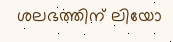ശലഭത്തിന് ലിയോ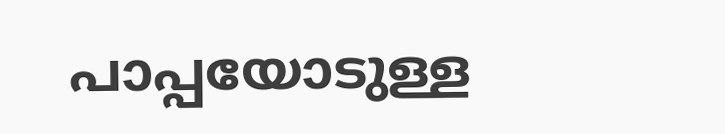പാപ്പയോടുള്ള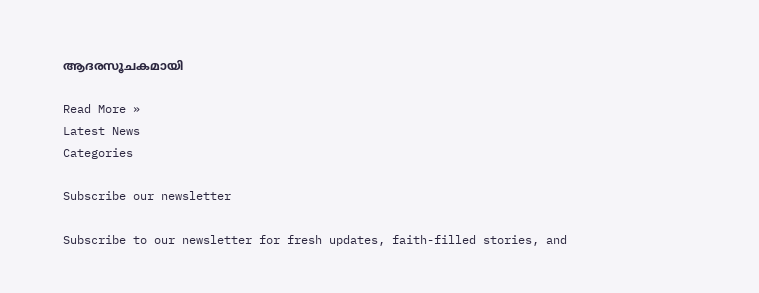ആദരസൂചകമായി

Read More »
Latest News
Categories

Subscribe our newsletter

Subscribe to our newsletter for fresh updates, faith-filled stories, and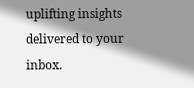uplifting insights delivered to your inbox.